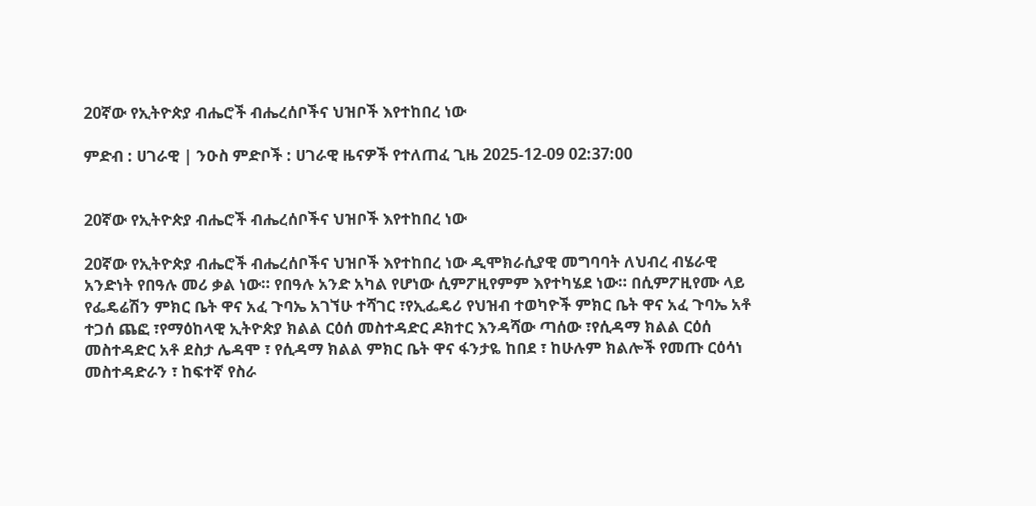20ኛው የኢትዮጵያ ብሔሮች ብሔረሰቦችና ህዝቦች እየተከበረ ነው

ምድብ : ሀገራዊ | ንዑስ ምድቦች : ሀገራዊ ዜናዎች የተለጠፈ ጊዜ 2025-12-09 02:37:00


20ኛው የኢትዮጵያ ብሔሮች ብሔረሰቦችና ህዝቦች እየተከበረ ነው

20ኛው የኢትዮጵያ ብሔሮች ብሔረሰቦችና ህዝቦች እየተከበረ ነው ዲሞክራሲያዊ መግባባት ለህብረ ብሄራዊ አንድነት የበዓሉ መሪ ቃል ነው። የበዓሉ አንድ አካል የሆነው ሲምፖዚየምም እየተካሄደ ነው። በሲምፖዚየሙ ላይ የፌዴሬሽን ምክር ቤት ዋና አፈ ጉባኤ አገኘሁ ተሻገር ፣የኢፌዴሪ የህዝብ ተወካዮች ምክር ቤት ዋና አፈ ጉባኤ አቶ ተጋሰ ጨፎ ፣የማዕከላዊ ኢትዮጵያ ክልል ርዕሰ መስተዳድር ዶክተር እንዳሻው ጣሰው ፣የሲዳማ ክልል ርዕሰ መስተዳድር አቶ ደስታ ሌዳሞ ፣ የሲዳማ ክልል ምክር ቤት ዋና ፋንታዬ ከበደ ፣ ከሁሉም ክልሎች የመጡ ርዕሳነ መስተዳድራን ፣ ከፍተኛ የስራ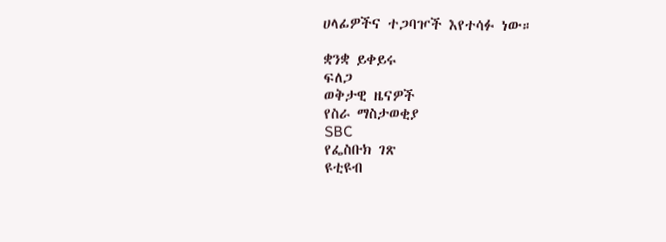ሀላፊዎችና ተጋባዦች እየተሳፉ ነው።

ቋንቋ ይቀይሩ
ፍለጋ
ወቅታዊ ዜናዎች
የስራ ማስታወቂያ
SBC
የፌስቡክ ገጽ
ዩቲዩብ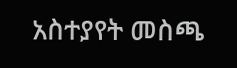አስተያየት መስጫ